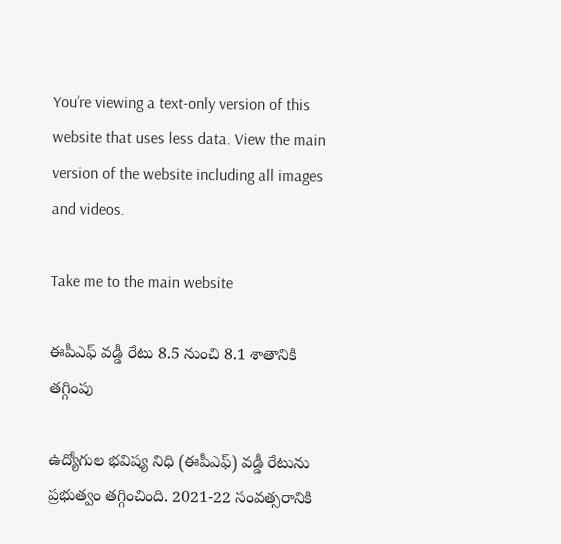You’re viewing a text-only version of this website that uses less data. View the main version of the website including all images and videos.

Take me to the main website

ఈపీఎఫ్ వడ్డీ రేటు 8.5 నుంచి 8.1 శాతానికి తగ్గింపు

ఉద్యోగుల భవిష్య నిధి (ఈపీఎఫ్) వడ్డీ రేటును ప్రభుత్వం తగ్గించింది. 2021-22 సంవత్సరానికి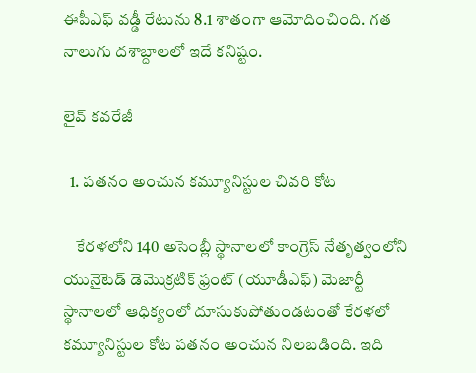ఈపీఎఫ్‌ వడ్డీ రేటును 8.1 శాతంగా ఆమోదించింది. గత నాలుగు దశాబ్దాలలో ఇదే కనిష్టం.

లైవ్ కవరేజీ

  1. పతనం అంచున కమ్యూనిస్టుల చివరి కోట

    కేరళలోని 140 అసెంబ్లీ స్థానాలలో కాంగ్రెస్ నేతృత్వంలోని యునైటెడ్ డెమొక్రటిక్ ఫ్రంట్ (యూడీఎఫ్) మెజార్టీ స్థానాలలో ఆధిక్యంలో దూసుకుపోతుండటంతో కేరళలో కమ్యూనిస్టుల కోట పతనం అంచున నిలబడింది. ఇది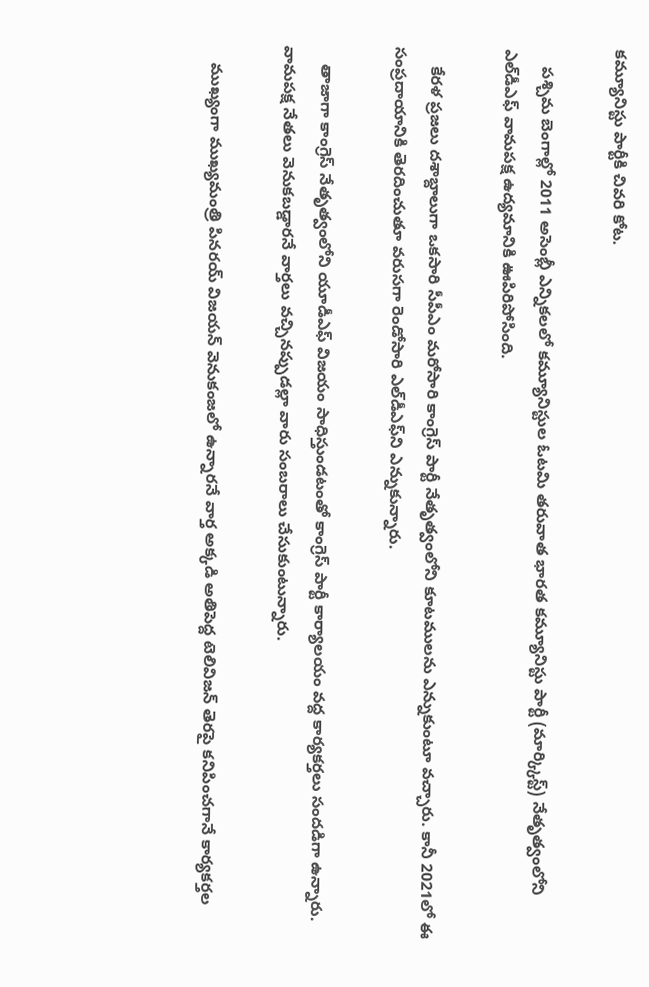కమ్యూనిస్టు పార్టీకి చివరి కోట.

    పశ్చిమ బెంగాల్లో 2011 అసెంబ్లీ ఎన్నికలలో కమ్యూనిస్టుల ఓటమి తరువాత భారత కమ్యూనిస్టు పార్టీ (మార్క్కిస్ట్) నేతృత్వంలోని ఎల్‌డీఎఫ్ వామపక్ష ఉద్యమానికి ఊపిరిపోసింది.

    కేరళ ప్రజలు దశాబ్దాలుగా ఒకసారి సీపీఎం మరోసారి కాంగ్రెస్ పార్టీ నేతృత్వంలోని కూటములను ఎన్నుకుంటూ వచ్చారు. కానీ 2021లో ఈ సంప్రదాయానికి తెరదించుతూ వరుసగా రెండోసారి ఎల్‌డీఎఫ్‌ని ఎన్నుకున్నారు.

    తాజాగా కాంగ్రెస్ నేతృత్వంలోని యూడీఎఫ్ విజయం సాధిస్తుండటంతో కాంగ్రెస్ పార్టీ కార్యాలయం వద్ద కార్యకర్తలు సందడిగా ఉన్నారు. వామపక్ష నేతలు వెనుకబడ్డారనే వార్తలు వచ్చినప్పుడల్లా వారు సంబరాలు చేసుకుంటున్నారు.

    ముఖ్యంగా ముఖ్యమంత్రి పినరయ్ విజయన్ వెనుకంజలో ఉన్నారనే వార్త అక్కడి అతిపెద్ద టెలివిజన్ తెరపై కనిపించగానే కార్యకర్తల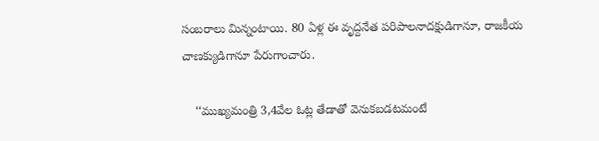సంబరాలు మిన్నంటాయి. 80 ఏళ్ల ఈ వృద్దనేత పరిపాలనాదక్షుడిగానూ, రాజకీయ చాణక్యుడిగానూ పేరుగాంచారు.

    ‘‘ముఖ్యమంత్రి 3,4వేల ఓట్ల తేడాతో వెనుకబడటమంటే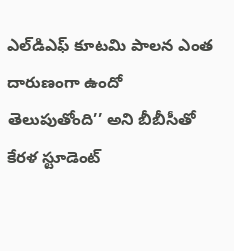ఎల్‌డిఎఫ్ కూటమి పాలన ఎంత దారుణంగా ఉందో తెలుపుతోంది’’ అని బీబీసీతో కేరళ స్టూడెంట్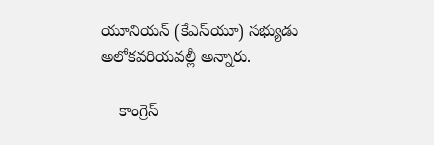యూనియన్ (కేఎస్‌యూ) సభ్యుడు అలోకవరియవల్లీ అన్నారు.

    కాంగ్రెస్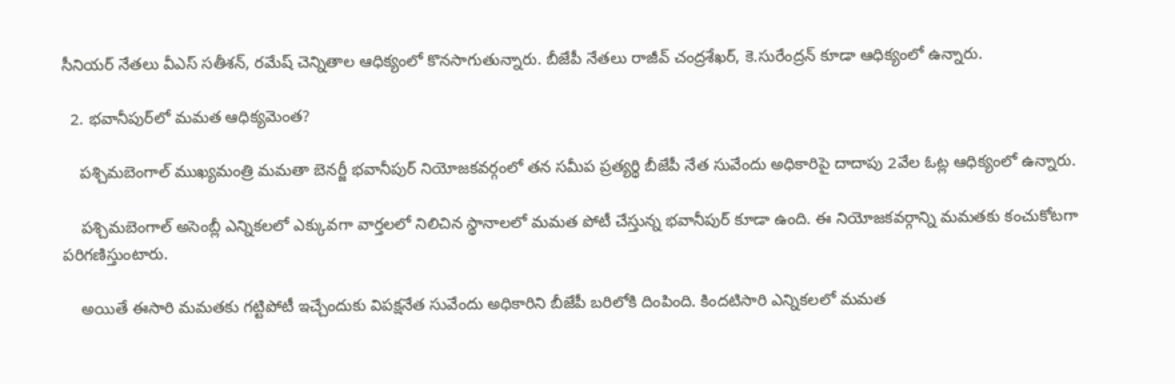సీనియర్ నేతలు వీఎస్ సతీశన్, రమేష్ చెన్నితాల ఆధిక్యంలో కొనసాగుతున్నారు. బీజేపీ నేతలు రాజీవ్ చంద్రశేఖర్, కె.సురేంద్రన్ కూడా ఆధిక్యంలో ఉన్నారు.

  2. భవానీపుర్‌లో మమత ఆధిక్యమెంత?

    పశ్చిమబెంగాల్ ముఖ్యమంత్రి మమతా బెనర్జీ భవానీపుర్ నియోజకవర్గంలో తన సమీప ప్రత్యర్థి బీజేపీ నేత సువేందు అధికారిపై దాదాపు 2వేల ఓట్ల ఆధిక్యంలో ఉన్నారు.

    పశ్చిమబెంగాల్ అసెంబ్లీ ఎన్నికలలో ఎక్కువగా వార్తలలో నిలిచిన స్థానాలలో మమత పోటీ చేస్తున్న భవానీపుర్ కూడా ఉంది. ఈ నియోజకవర్గాన్ని మమతకు కంచుకోటగా పరిగణిస్తుంటారు.

    అయితే ఈసారి మమతకు గట్టిపోటీ ఇచ్చేందుకు విపక్షనేత సువేందు అధికారిని బీజేపీ బరిలోకి దింపింది. కిందటిసారి ఎన్నికలలో మమత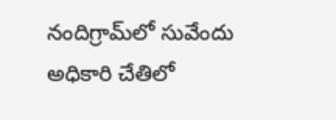నందిగ్రామ్‌లో సువేందు అధికారి చేతిలో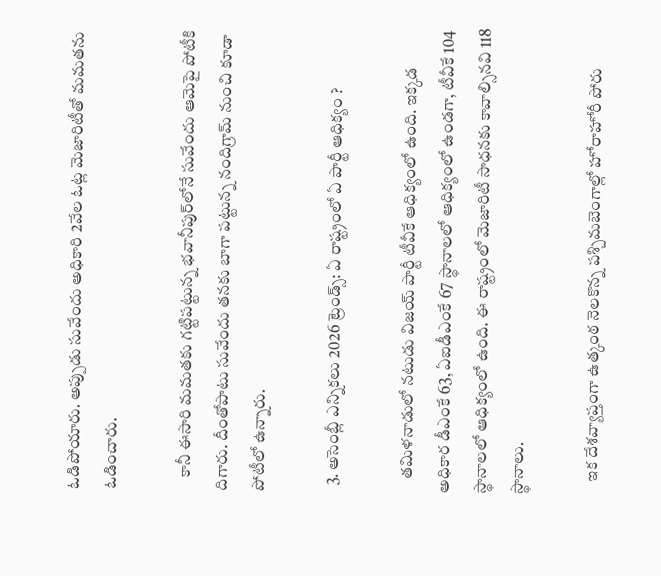ఓడిపోయారు. అప్పుడు సువేందు అధికారి 2వేల ఓట్ల మెజారిటీతో మమతను ఓడించారు.

    కానీ ఈసారి మమతకు గట్టిపట్టున్న భవానీపుర్‌లోనే సువేందు ఆమెపై పోటీకి దిగారు. దీంతోపాటు సువేందు తనకు బాగా పట్టున్న నందిగ్రామ్‌ నుంచి కూడా పోటీలో ఉన్నారు.

  3. అసెంబ్లీ ఎన్నికలు 2026 ట్రెండ్స్: ఏ రాష్ట్రంలో ఏ పార్టీ ఆధిక్యం ?

    తమిళనాడులో నటుడు విజయ్ పార్టీ టీవీకే ఆధిక్యంలో ఉంది. ఇక్కడ అధికార డీఎంకే 63, ఏఐడీఎంకే 67 స్థానాలలో ఆధిక్యంలో ఉండగా, టీవీకే 104 స్థానాలలో ఆధిక్యంలో ఉంది. ఈ రాష్ట్రంలో మెజారిటీ సాధనకు కావాల్సినవి 118 స్థానాలు.

    ఇక దేశవ్యాప్తంగా ఉత్కంఠ నెలకొన్న పశ్చిమబెంగాల్లో హోరాహోరీ పోరు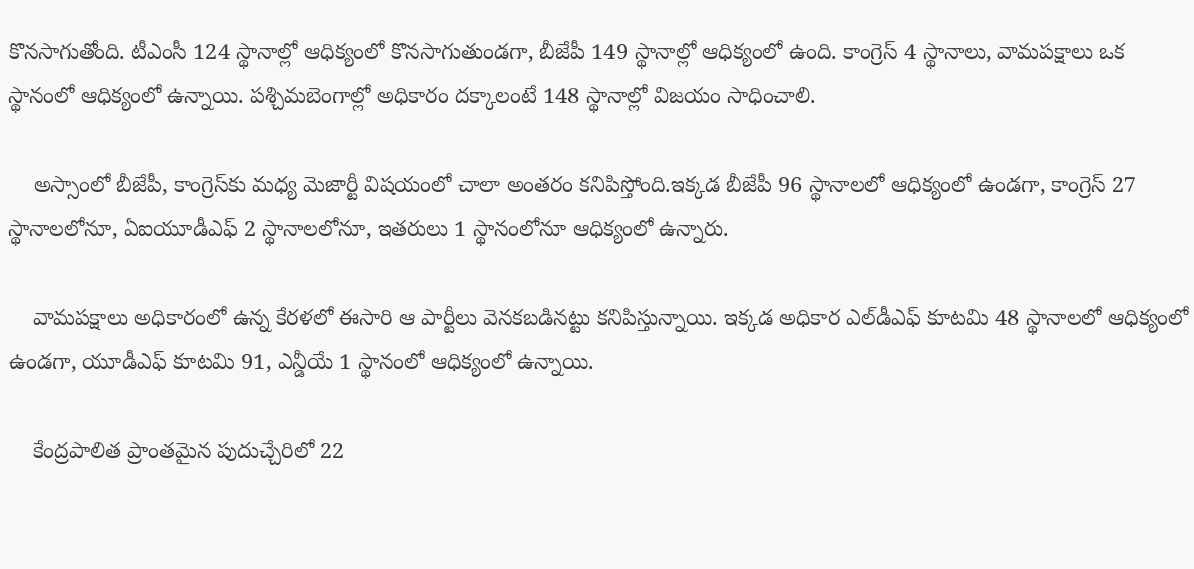కొనసాగుతోంది. టీఎంసీ 124 స్థానాల్లో ఆధిక్యంలో కొనసాగుతుండగా, బీజేపీ 149 స్థానాల్లో ఆధిక్యంలో ఉంది. కాంగ్రెస్ 4 స్థానాలు, వామపక్షాలు ఒక స్థానంలో ఆధిక్యంలో ఉన్నాయి. పశ్చిమబెంగాల్లో అధికారం దక్కాలంటే 148 స్థానాల్లో విజయం సాధించాలి.

    అస్సాంలో బీజేపీ, కాంగ్రెస్‌కు మధ్య మెజార్టీ విషయంలో చాలా అంతరం కనిపిస్తోంది.ఇక్కడ బీజేపీ 96 స్థానాలలో ఆధిక్యంలో ఉండగా, కాంగ్రెస్ 27 స్థానాలలోనూ, ఏఐయూడీఎఫ్ 2 స్థానాలలోనూ, ఇతరులు 1 స్థానంలోనూ ఆధిక్యంలో ఉన్నారు.

    వామపక్షాలు అధికారంలో ఉన్న కేరళలో ఈసారి ఆ పార్టీలు వెనకబడినట్టు కనిపిస్తున్నాయి. ఇక్కడ అధికార ఎల్‌డీఎఫ్‌ కూటమి 48 స్థానాలలో ఆధిక్యంలో ఉండగా, యూడీఎఫ్ కూటమి 91, ఎన్డీయే 1 స్థానంలో ఆధిక్యంలో ఉన్నాయి.

    కేంద్రపాలిత ప్రాంతమైన పుదుచ్చేరిలో 22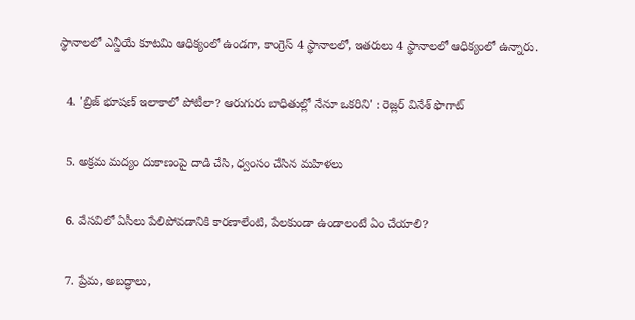స్థానాలలో ఎన్డీయే కూటమి ఆధిక్యంలో ఉండగా, కాంగ్రెస్ 4 స్థానాలలో, ఇతరులు 4 స్థానాలలో ఆధిక్యంలో ఉన్నారు.

  4. 'బ్రిజ్ భూషణ్ ఇలాకాలో పోటీలా? ఆరుగురు బాధితుల్లో నేనూ ఒకరిని' : రెజ్లర్ వినేశ్ ఫొగాట్

  5. అక్రమ మద్యం దుకాణంపై దాడి చేసి, ధ్వంసం చేసిన మహిళలు

  6. వేసవిలో ఏసీలు పేలిపోవడానికి కారణాలేంటి, పేలకుండా ఉండాలంటే ఏం చేయాలి?

  7. ప్రేమ, అబద్ధాలు,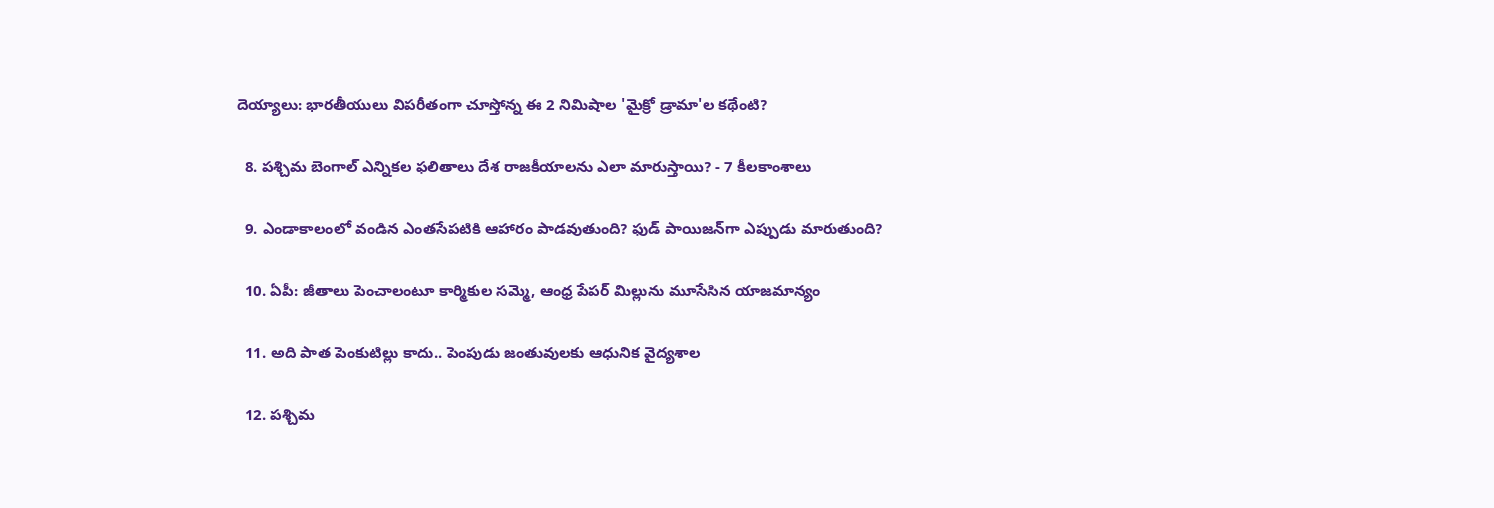దెయ్యాలు: భారతీయులు విపరీతంగా చూస్తోన్న ఈ 2 నిమిషాల 'మైక్రో డ్రామా'ల కథేంటి?

  8. పశ్చిమ బెంగాల్ ఎన్నికల ఫలితాలు దేశ రాజకీయాలను ఎలా మారుస్తాయి? - 7 కీలకాంశాలు

  9. ఎండాకాలంలో వండిన ఎంతసేపటికి ఆహారం పాడవుతుంది? ఫుడ్ పాయిజన్‌గా ఎప్పుడు మారుతుంది?

  10. ఏపీ: జీతాలు పెంచాలంటూ కార్మికుల సమ్మె, ఆంధ్ర పేపర్‌ మిల్లును మూసేసిన యాజమాన్యం

  11. అది పాత పెంకుటిల్లు కాదు.. పెంపుడు జంతువులకు ఆధునిక వైద్యశాల

  12. పశ్చిమ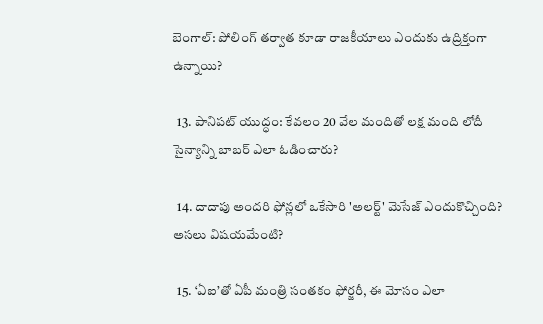బెంగాల్: పోలింగ్ తర్వాత కూడా రాజకీయాలు ఎందుకు ఉద్రిక్తంగా ఉన్నాయి?

  13. పానిపట్ యుద్ధం: కేవలం 20 వేల మందితో లక్ష మంది లోదీ సైన్యాన్ని బాబర్ ఎలా ఓడించారు?

  14. దాదాపు అందరి ఫోన్లలో ఒకేసారి 'అలర్ట్' మెసేజ్ ఎందుకొచ్చింది? అసలు విషయమేంటి?

  15. ‘ఏఐ’తో ఏపీ మంత్రి సంతకం ఫోర్జరీ, ఈ మోసం ఎలా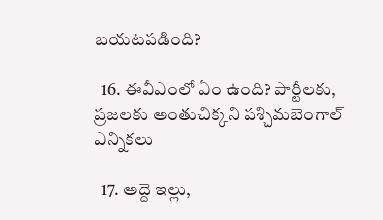బయటపడింది?

  16. ఈవీఎంలో ఏం ఉంది? పార్టీలకు, ప్రజలకు అంతుచిక్కని పశ్చిమబెంగాల్ ఎన్నికలు

  17. అద్దె ఇల్లు,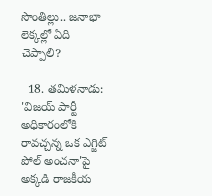సొంతిల్లు.. జనాభా లెక్కల్లో ఏది చెప్పాలి?

  18. తమిళనాడు: 'విజయ్ పార్టీ అధికారంలోకి రావచ్చన్న ఒక ఎగ్జిట్ పోల్ అంచనా'పై అక్కడి రాజకీయ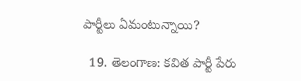పార్టీలు ఏమంటున్నాయి?

  19. తెలంగాణ: కవిత పార్టీ పేరు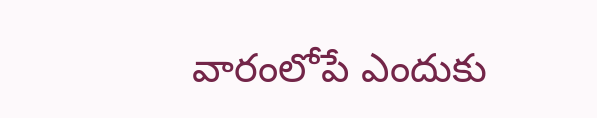వారంలోపే ఎందుకు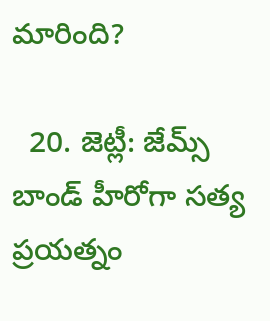మారింది?

  20. జెట్లీ: జేమ్స్‌‌ బాండ్ హీరోగా సత్య ప్రయత్నం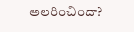అలరించిందా?